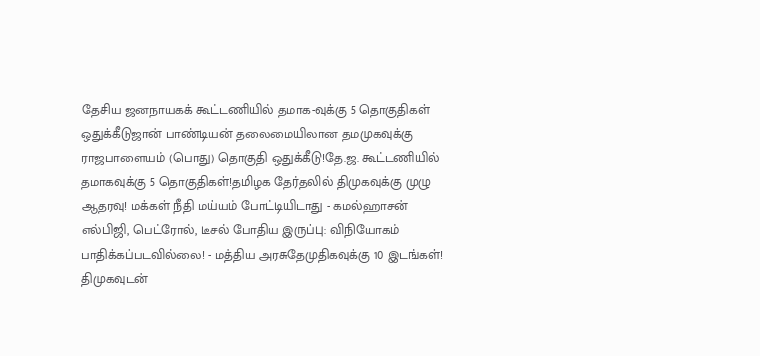தேசிய ஜனநாயகக் கூட்டணியில் தமாக-வுக்கு 5 தொகுதிகள் ஒதுக்கீடுஜான் பாண்டியன் தலைமையிலான தமமுகவுக்கு ராஜபாளையம் (பொது) தொகுதி ஒதுக்கீடு!தே.ஜ. கூட்டணியில் தமாகவுக்கு 5 தொகுதிகள்!தமிழக தேர்தலில் திமுகவுக்கு முழு ஆதரவு! மக்கள் நீதி மய்யம் போட்டியிடாது - கமல்ஹாசன் எல்பிஜி, பெட்ரோல், டீசல் போதிய இருப்பு: விநியோகம் பாதிக்கப்படவில்லை! - மத்திய அரசுதேமுதிகவுக்கு 10 இடங்கள்! திமுகவுடன்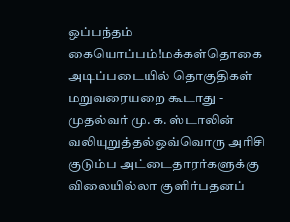ஒப்பந்தம் கையொப்பம்!மக்கள்தொகை அடிப்படையில் தொகுதிகள் மறுவரையறை கூடாது - முதல்வர் மு. க. ஸ்டாலின் வலியுறுத்தல்ஒவ்வொரு அரிசி குடும்ப அட்டைதாரர்களுக்கு விலையில்லா குளிர்பதனப்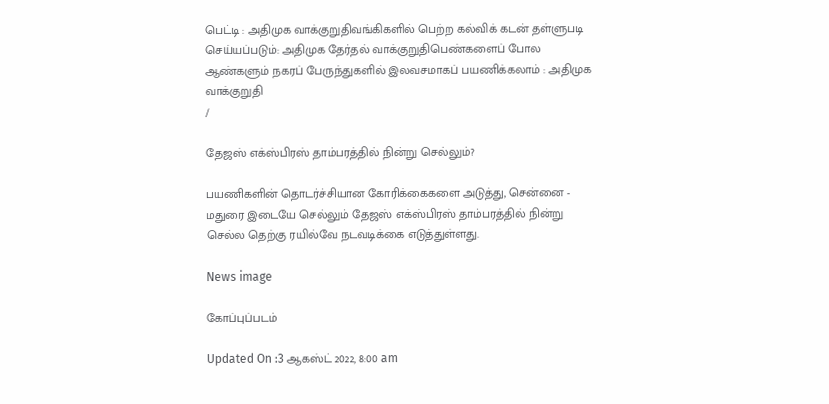பெட்டி : அதிமுக வாக்குறுதிவங்கிகளில் பெற்ற கல்விக் கடன் தள்ளுபடி செய்யப்படும்: அதிமுக தேர்தல் வாக்குறுதிபெண்களைப் போல ஆண்களும் நகரப் பேருந்துகளில் இலவசமாகப் பயணிக்கலாம் : அதிமுக வாக்குறுதி
/

தேஜஸ் எக்ஸ்பிரஸ் தாம்பரத்தில் நின்று செல்லும்?

பயணிகளின் தொடர்ச்சியான கோரிக்கைகளை அடுத்து, சென்னை - மதுரை இடையே செல்லும் தேஜஸ் எக்ஸ்பிரஸ் தாம்பரத்தில் நின்று செல்ல தெற்கு ரயில்வே நடவடிக்கை எடுத்துள்ளது.

News image

கோப்புப்படம்

Updated On :3 ஆகஸ்ட் 2022, 8:00 am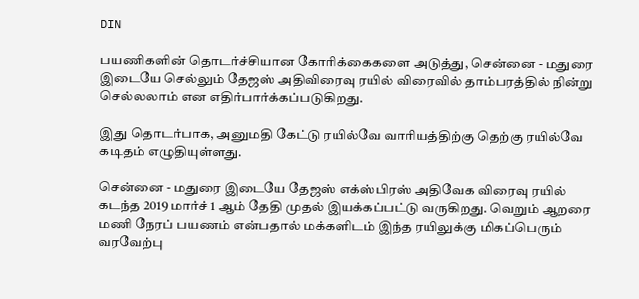DIN

பயணிகளின் தொடர்ச்சியான கோரிக்கைகளை அடுத்து, சென்னை - மதுரை இடையே செல்லும் தேஜஸ் அதிவிரைவு ரயில் விரைவில் தாம்பரத்தில் நின்று செல்லலாம் என எதிர்பார்க்கப்படுகிறது.

இது தொடர்பாக, அனுமதி கேட்டு ரயில்வே வாரியத்திற்கு தெற்கு ரயில்வே கடிதம் எழுதியுள்ளது.

சென்னை - மதுரை இடையே தேஜஸ் எக்ஸ்பிரஸ் அதிவேக விரைவு ரயில் கடந்த 2019 மார்ச் 1 ஆம் தேதி முதல் இயக்கப்பட்டு வருகிறது. வெறும் ஆறரை மணி நேரப் பயணம் என்பதால் மக்களிடம் இந்த ரயிலுக்கு மிகப்பெரும் வரவேற்பு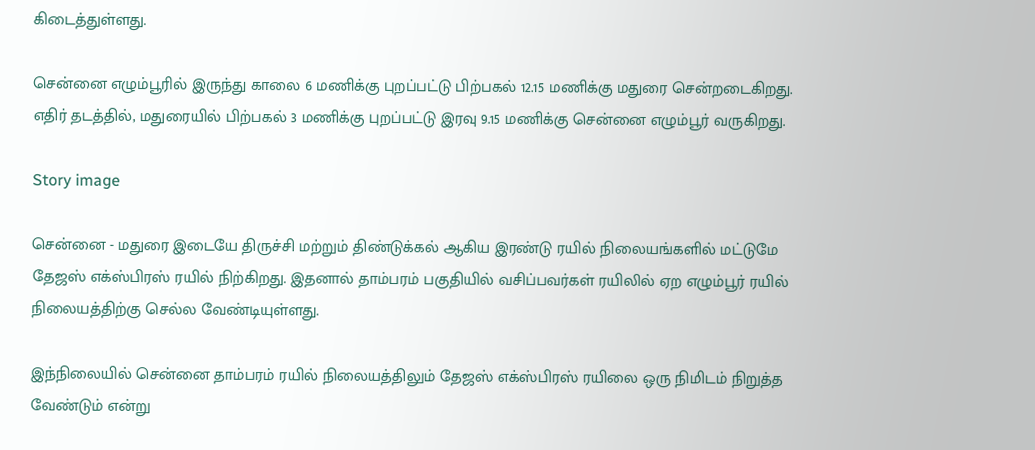கிடைத்துள்ளது.

சென்னை எழும்பூரில் இருந்து காலை 6 மணிக்கு புறப்பட்டு பிற்பகல் 12.15 மணிக்கு மதுரை சென்றடைகிறது. எதிர் தடத்தில், மதுரையில் பிற்பகல் 3 மணிக்கு புறப்பட்டு இரவு 9.15 மணிக்கு சென்னை எழும்பூர் வருகிறது.

Story image

சென்னை - மதுரை இடையே திருச்சி மற்றும் திண்டுக்கல் ஆகிய இரண்டு ரயில் நிலையங்களில் மட்டுமே தேஜஸ் எக்ஸ்பிரஸ் ரயில் நிற்கிறது. இதனால் தாம்பரம் பகுதியில் வசிப்பவர்கள் ரயிலில் ஏற எழும்பூர் ரயில் நிலையத்திற்கு செல்ல வேண்டியுள்ளது.

இந்நிலையில் சென்னை தாம்பரம் ரயில் நிலையத்திலும் தேஜஸ் எக்ஸ்பிரஸ் ரயிலை ஒரு நிமிடம் நிறுத்த வேண்டும் என்று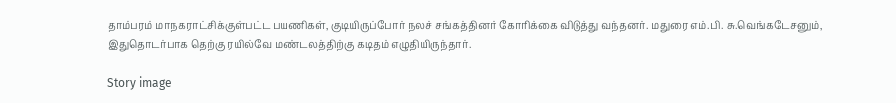தாம்பரம் மாநகராட்சிக்குள்பட்ட பயணிகள், குடியிருப்போர் நலச் சங்கத்தினர் கோரிக்கை விடுத்து வந்தனர். மதுரை எம்.பி. சு.வெங்கடேசனும், இதுதொடர்பாக தெற்கு ரயில்வே மண்டலத்திற்கு கடிதம் எழுதியிருந்தார்.

Story image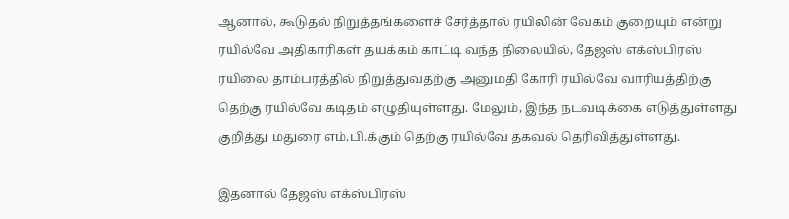ஆனால், கூடுதல் நிறுத்தங்களைச் சேர்த்தால் ரயிலின் வேகம் குறையும் என்று ரயில்வே அதிகாரிகள் தயக்கம் காட்டி வந்த நிலையில், தேஜஸ் எக்ஸ்பிரஸ் ரயிலை தாம்பரத்தில் நிறுத்துவதற்கு அனுமதி கோரி ரயில்வே வாரியத்திற்கு தெற்கு ரயில்வே கடிதம் எழுதியுள்ளது. மேலும், இந்த நடவடிக்கை எடுத்துள்ளது குறித்து மதுரை எம்.பி.க்கும் தெற்கு ரயில்வே தகவல் தெரிவித்துள்ளது.

இதனால் தேஜஸ் எக்ஸ்பிரஸ்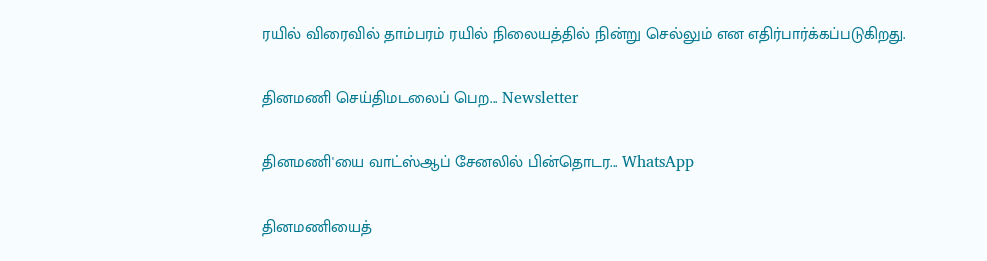ரயில் விரைவில் தாம்பரம் ரயில் நிலையத்தில் நின்று செல்லும் என எதிர்பார்க்கப்படுகிறது.

தினமணி செய்திமடலைப் பெற... Newsletter

தினமணி'யை வாட்ஸ்ஆப் சேனலில் பின்தொடர... WhatsApp

தினமணியைத்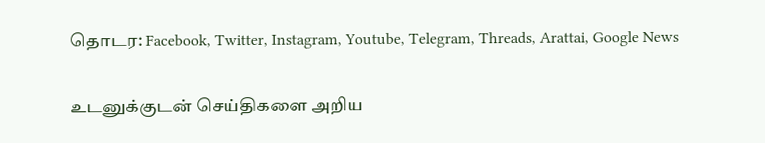தொடர: Facebook, Twitter, Instagram, Youtube, Telegram, Threads, Arattai, Google News

உடனுக்குடன் செய்திகளை அறிய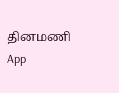தினமணி App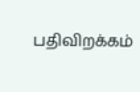பதிவிறக்கம்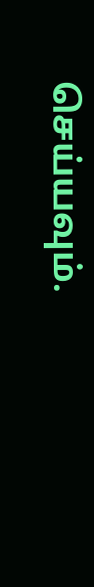செய்யவும்.